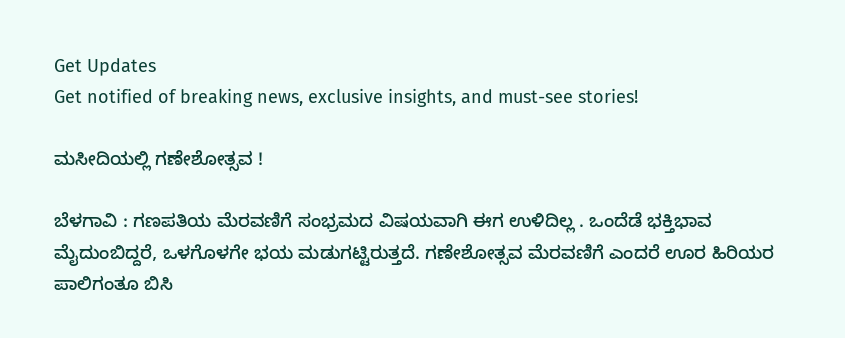Get Updates
Get notified of breaking news, exclusive insights, and must-see stories!

ಮಸೀದಿಯಲ್ಲಿ ಗಣೇಶೋತ್ಸವ !

ಬೆಳಗಾವಿ : ಗಣಪತಿಯ ಮೆರವಣಿಗೆ ಸಂಭ್ರಮದ ವಿಷಯವಾಗಿ ಈಗ ಉಳಿದಿಲ್ಲ . ಒಂದೆಡೆ ಭಕ್ತಿಭಾವ ಮೈದುಂಬಿದ್ದರೆ, ಒಳಗೊಳಗೇ ಭಯ ಮಡುಗಟ್ಟಿರುತ್ತದೆ. ಗಣೇಶೋತ್ಸವ ಮೆರವಣಿಗೆ ಎಂದರೆ ಊರ ಹಿರಿಯರ ಪಾಲಿಗಂತೂ ಬಿಸಿ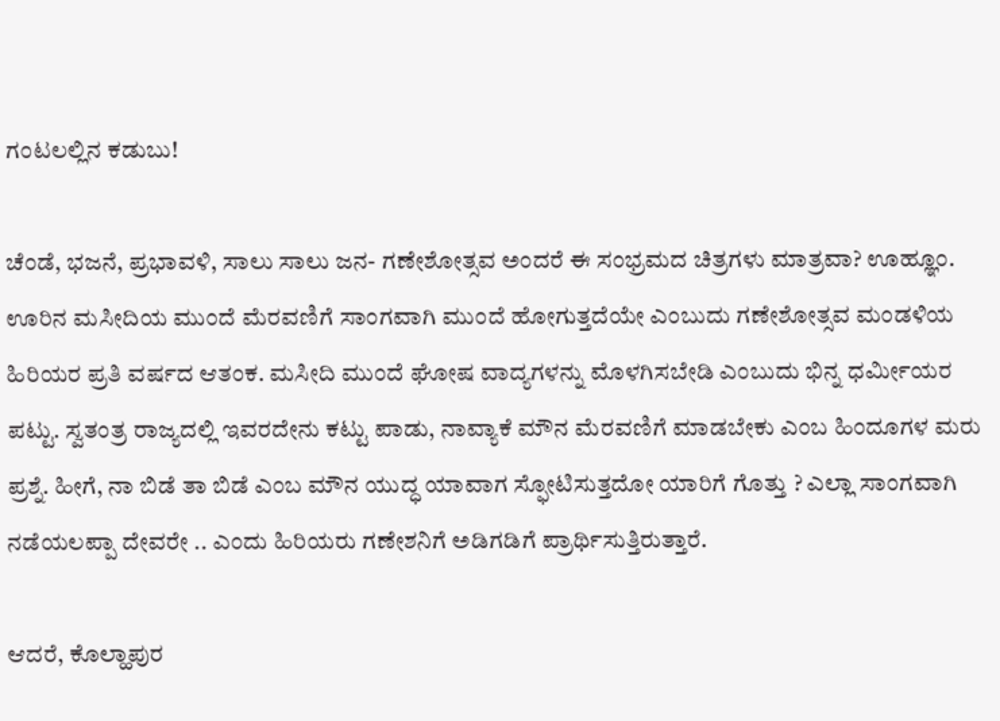ಗಂಟಲಲ್ಲಿನ ಕಡುಬು!

ಚೆಂಡೆ, ಭಜನೆ, ಪ್ರಭಾವಳಿ, ಸಾಲು ಸಾಲು ಜನ- ಗಣೇಶೋತ್ಸವ ಅಂದರೆ ಈ ಸಂಭ್ರಮದ ಚಿತ್ರಗಳು ಮಾತ್ರವಾ? ಊಹ್ಞೂಂ. ಊರಿನ ಮಸೀದಿಯ ಮುಂದೆ ಮೆರವಣಿಗೆ ಸಾಂಗವಾಗಿ ಮುಂದೆ ಹೋಗುತ್ತದೆಯೇ ಎಂಬುದು ಗಣೇಶೋತ್ಸವ ಮಂಡಳಿಯ ಹಿರಿಯರ ಪ್ರತಿ ವರ್ಷದ ಆತಂಕ. ಮಸೀದಿ ಮುಂದೆ ಘೋಷ ವಾದ್ಯಗಳನ್ನು ಮೊಳಗಿಸಬೇಡಿ ಎಂಬುದು ಭಿನ್ನ ಧರ್ಮೀಯರ ಪಟ್ಟು. ಸ್ವತಂತ್ರ ರಾಜ್ಯದಲ್ಲಿ ಇವರದೇನು ಕಟ್ಟು ಪಾಡು, ನಾವ್ಯಾಕೆ ಮೌನ ಮೆರವಣಿಗೆ ಮಾಡಬೇಕು ಎಂಬ ಹಿಂದೂಗಳ ಮರು ಪ್ರಶ್ನೆ. ಹೀಗೆ, ನಾ ಬಿಡೆ ತಾ ಬಿಡೆ ಎಂಬ ಮೌನ ಯುದ್ಧ ಯಾವಾಗ ಸ್ಫೋಟಿಸುತ್ತದೋ ಯಾರಿಗೆ ಗೊತ್ತು ? ಎಲ್ಲಾ ಸಾಂಗವಾಗಿ ನಡೆಯಲಪ್ಪಾ ದೇವರೇ .. ಎಂದು ಹಿರಿಯರು ಗಣೇಶನಿಗೆ ಅಡಿಗಡಿಗೆ ಪ್ರಾರ್ಥಿಸುತ್ತಿರುತ್ತಾರೆ.

ಆದರೆ, ಕೊಲ್ಹಾಪುರ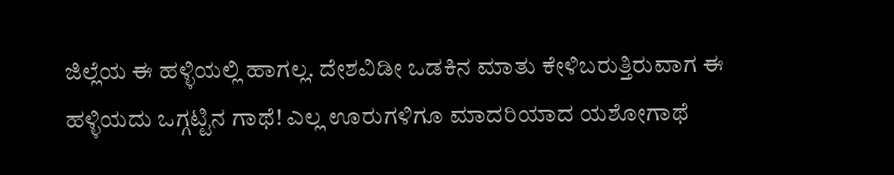ಜಿಲ್ಲೆಯ ಈ ಹಳ್ಳಿಯಲ್ಲಿ ಹಾಗಲ್ಲ. ದೇಶವಿಡೀ ಒಡಕಿನ ಮಾತು ಕೇಳಿಬರುತ್ತಿರುವಾಗ ಈ ಹಳ್ಳಿಯದು ಒಗ್ಗಟ್ಟಿನ ಗಾಥೆ! ಎಲ್ಲ ಊರುಗಳಿಗೂ ಮಾದರಿಯಾದ ಯಶೋಗಾಥೆ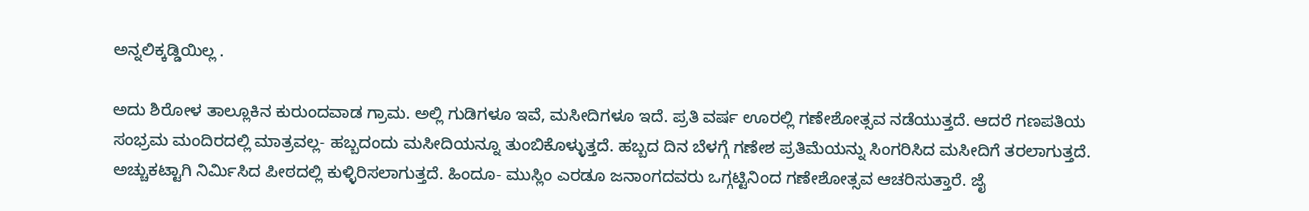ಅನ್ನಲಿಕ್ಕಡ್ಡಿಯಿಲ್ಲ .

ಅದು ಶಿರೋಳ ತಾಲ್ಲೂಕಿನ ಕುರುಂದವಾಡ ಗ್ರಾಮ. ಅಲ್ಲಿ ಗುಡಿಗಳೂ ಇವೆ, ಮಸೀದಿಗಳೂ ಇದೆ. ಪ್ರತಿ ವರ್ಷ ಊರಲ್ಲಿ ಗಣೇಶೋತ್ಸವ ನಡೆಯುತ್ತದೆ. ಆದರೆ ಗಣಪತಿಯ ಸಂಭ್ರಮ ಮಂದಿರದಲ್ಲಿ ಮಾತ್ರವಲ್ಲ- ಹಬ್ಬದಂದು ಮಸೀದಿಯನ್ನೂ ತುಂಬಿಕೊಳ್ಳುತ್ತದೆ. ಹಬ್ಬದ ದಿನ ಬೆಳಗ್ಗೆ ಗಣೇಶ ಪ್ರತಿಮೆಯನ್ನು ಸಿಂಗರಿಸಿದ ಮಸೀದಿಗೆ ತರಲಾಗುತ್ತದೆ. ಅಚ್ಚುಕಟ್ಟಾಗಿ ನಿರ್ಮಿಸಿದ ಪೀಠದಲ್ಲಿ ಕುಳ್ಳಿರಿಸಲಾಗುತ್ತದೆ. ಹಿಂದೂ- ಮುಸ್ಲಿಂ ಎರಡೂ ಜನಾಂಗದವರು ಒಗ್ಗಟ್ಟಿನಿಂದ ಗಣೇಶೋತ್ಸವ ಆಚರಿಸುತ್ತಾರೆ. ಜೈ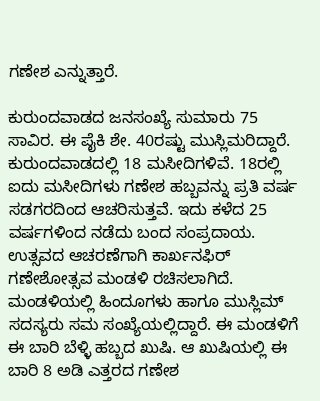ಗಣೇಶ ಎನ್ನುತ್ತಾರೆ.

ಕುರುಂದವಾಡದ ಜನಸಂಖ್ಯೆ ಸುಮಾರು 75 ಸಾವಿರ. ಈ ಪೈಕಿ ಶೇ. 40ರಷ್ಟು ಮುಸ್ಲಿಮರಿದ್ದಾರೆ. ಕುರುಂದವಾಡದಲ್ಲಿ 18 ಮಸೀದಿಗಳಿವೆ. 18ರಲ್ಲಿ ಐದು ಮಸೀದಿಗಳು ಗಣೇಶ ಹಬ್ಬವನ್ನು ಪ್ರತಿ ವರ್ಷ ಸಡಗರದಿಂದ ಆಚರಿಸುತ್ತವೆ. ಇದು ಕಳೆದ 25 ವರ್ಷಗಳಿಂದ ನಡೆದು ಬಂದ ಸಂಪ್ರದಾಯ. ಉತ್ಸವದ ಆಚರಣೆಗಾಗಿ ಕಾರ್ಖನಫಿರ್‌ ಗಣೇಶೋತ್ಸವ ಮಂಡಳಿ ರಚಿಸಲಾಗಿದೆ. ಮಂಡಳಿಯಲ್ಲಿ ಹಿಂದೂಗಳು ಹಾಗೂ ಮುಸ್ಲಿಮ್‌ ಸದಸ್ಯರು ಸಮ ಸಂಖ್ಯೆಯಲ್ಲಿದ್ದಾರೆ. ಈ ಮಂಡಳಿಗೆ ಈ ಬಾರಿ ಬೆಳ್ಳಿ ಹಬ್ಬದ ಖುಷಿ. ಆ ಖುಷಿಯಲ್ಲಿ ಈ ಬಾರಿ 8 ಅಡಿ ಎತ್ತರದ ಗಣೇಶ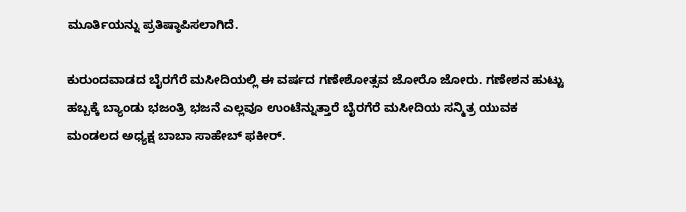ಮೂರ್ತಿಯನ್ನು ಪ್ರತಿಷ್ಠಾಪಿಸಲಾಗಿದೆ.

ಕುರುಂದವಾಡದ ಬೈರಗೆರೆ ಮಸೀದಿಯಲ್ಲಿ ಈ ವರ್ಷದ ಗಣೇಶೋತ್ಸವ ಜೋರೊ ಜೋರು. ಗಣೇಶನ ಹುಟ್ಟು ಹಬ್ಬಕ್ಕೆ ಬ್ಯಾಂಡು ಭಜಂತ್ರಿ ಭಜನೆ ಎಲ್ಲವೂ ಉಂಟೆನ್ನುತ್ತಾರೆ ಬೈರಗೆರೆ ಮಸೀದಿಯ ಸನ್ಮಿತ್ರ ಯುವಕ ಮಂಡಲದ ಅಧ್ಯಕ್ಷ ಬಾಬಾ ಸಾಹೇಬ್‌ ಫಕೀರ್‌.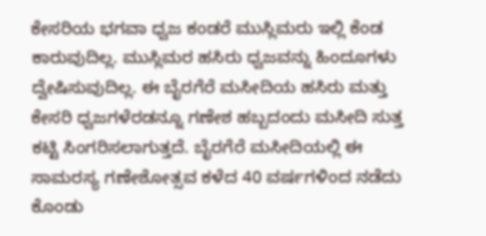ಕೇಸರಿಯ ಭಗವಾ ಧ್ವಜ ಕಂಡರೆ ಮುಸ್ಲಿಮರು ಇಲ್ಲಿ ಕೆಂಡ ಕಾರುವುದಿಲ್ಲ. ಮುಸ್ಲಿಮರ ಹಸಿರು ಧ್ವಜವನ್ನು ಹಿಂದೂಗಳು ದ್ವೇಷಿಸುವುದಿಲ್ಲ. ಈ ಬೈರಗೆರೆ ಮಸೀದಿಯ ಹಸಿರು ಮತ್ತು ಕೇಸರಿ ಧ್ವಜಗಳೆರಡನ್ನೂ ಗಣೇಶ ಹಬ್ಬದಂದು ಮಸೀದಿ ಸುತ್ತ ಕಟ್ಟಿ ಸಿಂಗರಿಸಲಾಗುತ್ತದೆ. ಬೈರಗೆರೆ ಮಸೀದಿಯಲ್ಲಿ ಈ ಸಾಮರಸ್ಯ ಗಣೇಶೋತ್ಸವ ಕಳೆದ 40 ವರ್ಷಗಳಿಂದ ನಡೆದು ಕೊಂಡು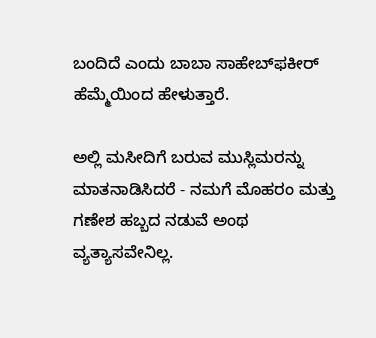ಬಂದಿದೆ ಎಂದು ಬಾಬಾ ಸಾಹೇಬ್‌ಫಕೀರ್‌ ಹೆಮ್ಮೆಯಿಂದ ಹೇಳುತ್ತಾರೆ.

ಅಲ್ಲಿ ಮಸೀದಿಗೆ ಬರುವ ಮುಸ್ಲಿಮರನ್ನು ಮಾತನಾಡಿಸಿದರೆ - ನಮಗೆ ಮೊಹರಂ ಮತ್ತು ಗಣೇಶ ಹಬ್ಬದ ನಡುವೆ ಅಂಥ ವ್ಯತ್ಯಾಸವೇನಿಲ್ಲ.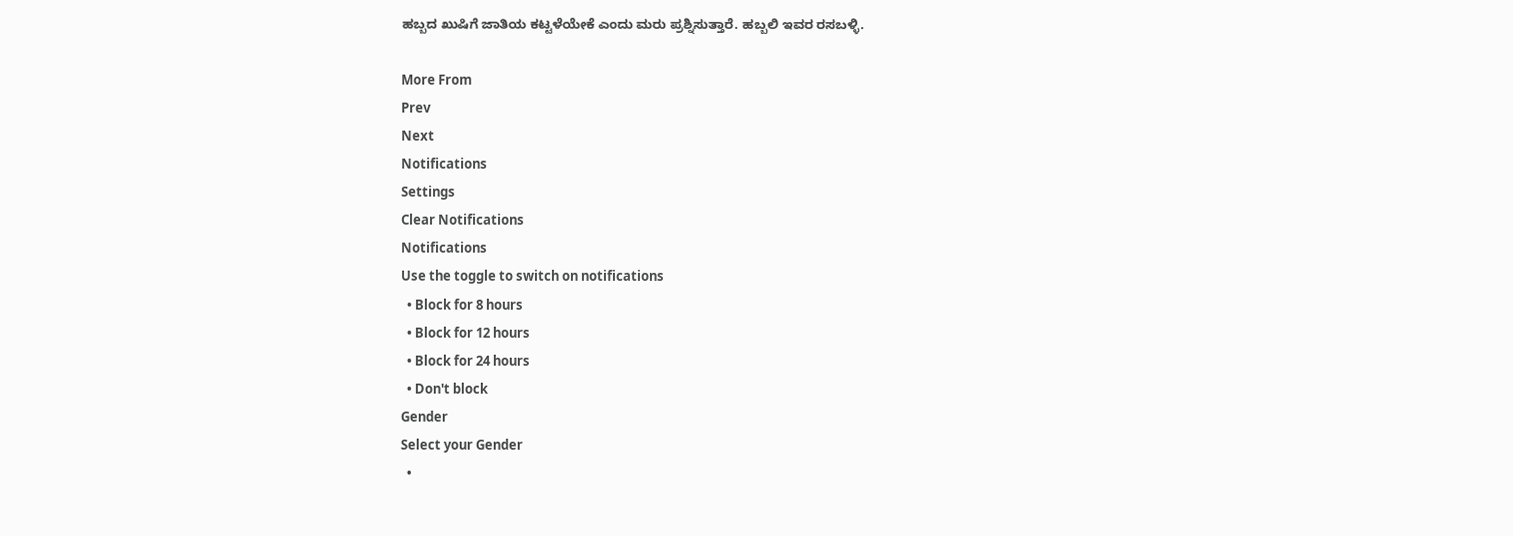ಹಬ್ಬದ ಖುಷಿಗೆ ಜಾತಿಯ ಕಟ್ಟಳೆಯೇಕೆ ಎಂದು ಮರು ಪ್ರಶ್ನಿಸುತ್ತಾರೆ. ಹಬ್ಬಲಿ ಇವರ ರಸಬಳ್ಳಿ.

More From
Prev
Next
Notifications
Settings
Clear Notifications
Notifications
Use the toggle to switch on notifications
  • Block for 8 hours
  • Block for 12 hours
  • Block for 24 hours
  • Don't block
Gender
Select your Gender
  •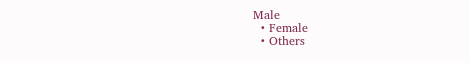Male
  • Female
  • Others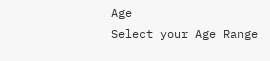Age
Select your Age Range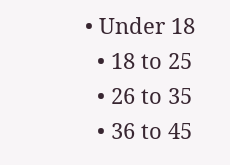• Under 18
  • 18 to 25
  • 26 to 35
  • 36 to 45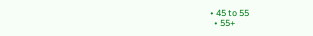• 45 to 55
  • 55+